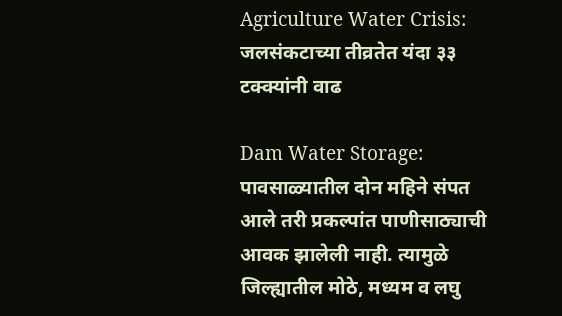Agriculture Water Crisis: जलसंकटाच्या तीव्रतेत यंदा ३३ टक्क्यांनी वाढ

Dam Water Storage: पावसाळ्यातील दोन महिने संपत आले तरी प्रकल्पांत पाणीसाठ्याची आवक झालेली नाही. त्यामुळे जिल्ह्यातील मोठे, मध्यम व लघु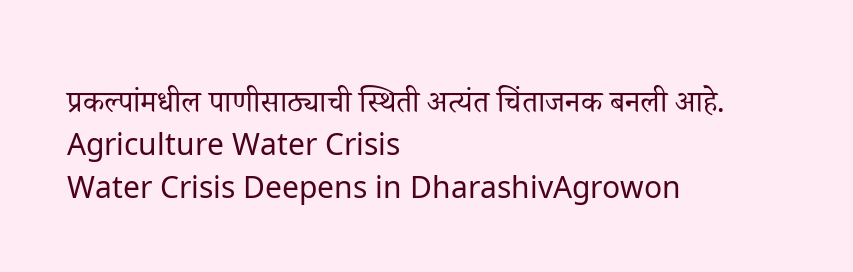प्रकल्पांमधील पाणीसाठ्याची स्थिती अत्यंत चिंताजनक बनली आहे.
Agriculture Water Crisis
Water Crisis Deepens in DharashivAgrowon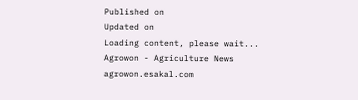Published on
Updated on
Loading content, please wait...
Agrowon - Agriculture News
agrowon.esakal.com